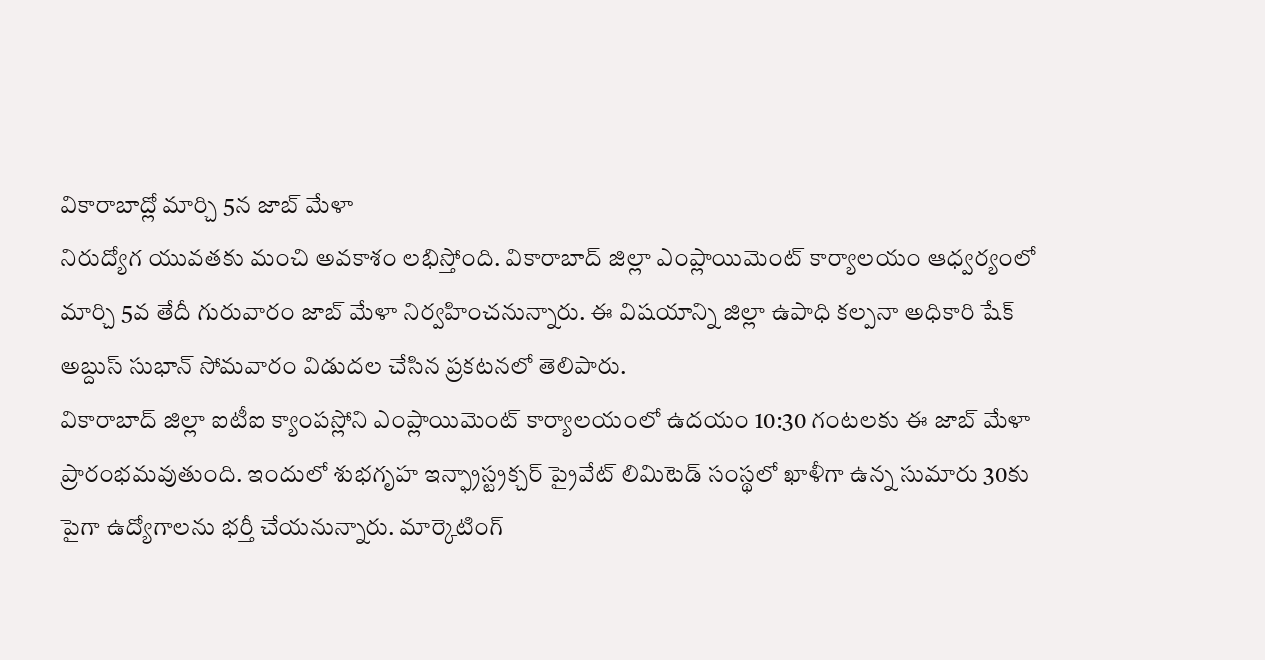వికారాబాద్లో మార్చి 5న జాబ్ మేళా
నిరుద్యోగ యువతకు మంచి అవకాశం లభిస్తోంది. వికారాబాద్ జిల్లా ఎంప్లాయిమెంట్ కార్యాలయం ఆధ్వర్యంలో మార్చి 5వ తేదీ గురువారం జాబ్ మేళా నిర్వహించనున్నారు. ఈ విషయాన్ని జిల్లా ఉపాధి కల్పనా అధికారి షేక్ అబ్దుస్ సుభాన్ సోమవారం విడుదల చేసిన ప్రకటనలో తెలిపారు.
వికారాబాద్ జిల్లా ఐటీఐ క్యాంపస్లోని ఎంప్లాయిమెంట్ కార్యాలయంలో ఉదయం 10:30 గంటలకు ఈ జాబ్ మేళా ప్రారంభమవుతుంది. ఇందులో శుభగృహ ఇన్ఫ్రాస్ట్రక్చర్ ప్రైవేట్ లిమిటెడ్ సంస్థలో ఖాళీగా ఉన్న సుమారు 30కు పైగా ఉద్యోగాలను భర్తీ చేయనున్నారు. మార్కెటింగ్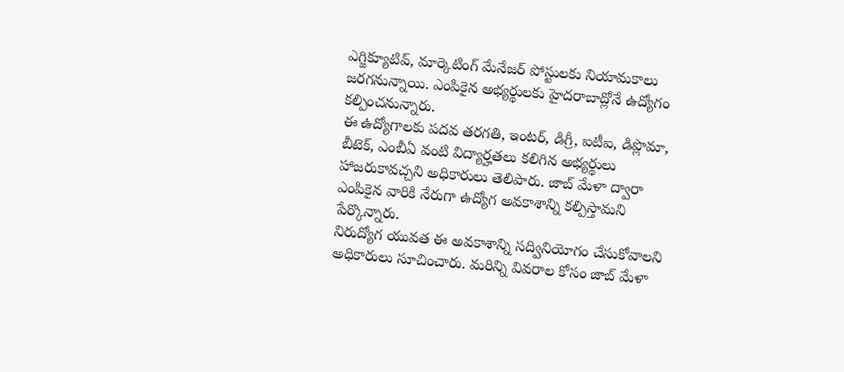ఎగ్జిక్యూటివ్, మార్కెటింగ్ మేనేజర్ పోస్టులకు నియామకాలు జరగనున్నాయి. ఎంపికైన అభ్యర్థులకు హైదరాబాద్లోనే ఉద్యోగం కల్పించనున్నారు.
ఈ ఉద్యోగాలకు పదవ తరగతి, ఇంటర్, డిగ్రీ, ఐటీఐ, డిప్లొమా, బీటెక్, ఎంబీఏ వంటి విద్యార్హతలు కలిగిన అభ్యర్థులు హాజరుకావచ్చని అధికారులు తెలిపారు. జాబ్ మేళా ద్వారా ఎంపికైన వారికి నేరుగా ఉద్యోగ అవకాశాన్ని కల్పిస్తామని పేర్కొన్నారు.
నిరుద్యోగ యువత ఈ అవకాశాన్ని సద్వినియోగం చేసుకోవాలని అధికారులు సూచించారు. మరిన్ని వివరాల కోసం జాబ్ మేళా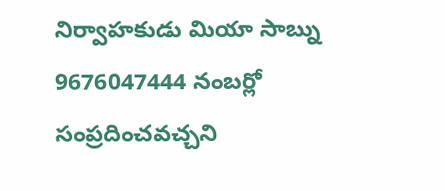నిర్వాహకుడు మియా సాబ్ను 9676047444 నంబర్లో సంప్రదించవచ్చని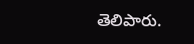తెలిపారు.